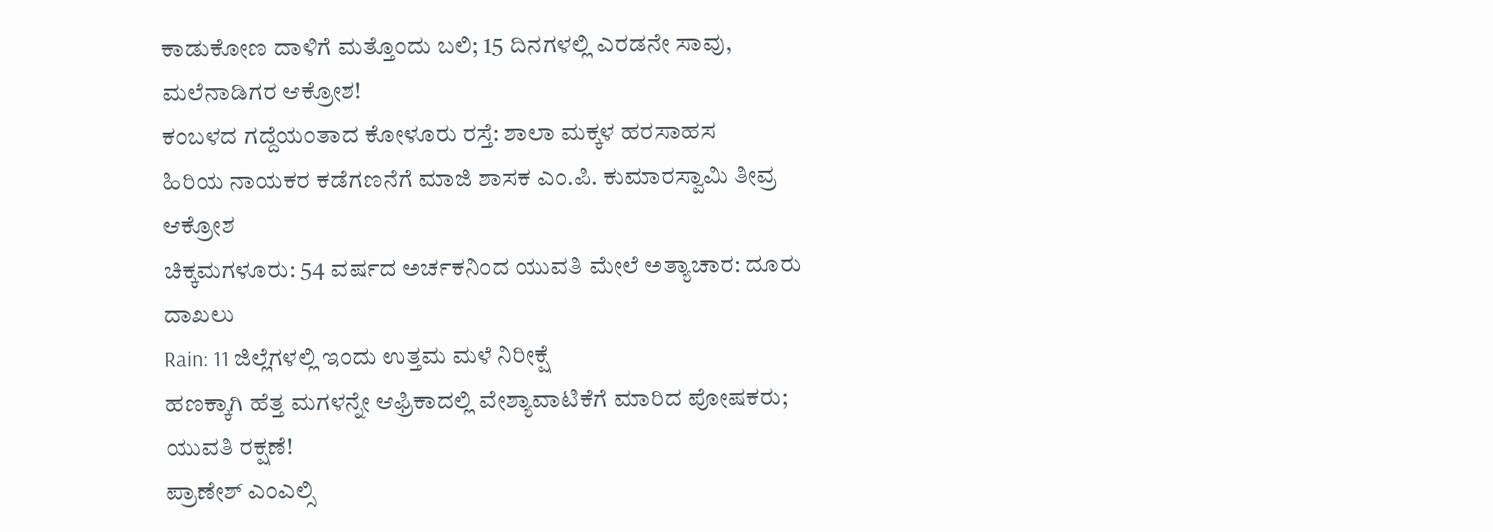ಕಾಡುಕೋಣ ದಾಳಿಗೆ ಮತ್ತೊಂದು ಬಲಿ; 15 ದಿನಗಳಲ್ಲಿ ಎರಡನೇ ಸಾವು, ಮಲೆನಾಡಿಗರ ಆಕ್ರೋಶ!
ಕಂಬಳದ ಗದ್ದೆಯಂತಾದ ಕೋಳೂರು ರಸ್ತೆ: ಶಾಲಾ ಮಕ್ಕಳ ಹರಸಾಹಸ
ಹಿರಿಯ ನಾಯಕರ ಕಡೆಗಣನೆಗೆ ಮಾಜಿ ಶಾಸಕ ಎಂ.ಪಿ. ಕುಮಾರಸ್ವಾಮಿ ತೀವ್ರ ಆಕ್ರೋಶ
ಚಿಕ್ಕಮಗಳೂರು: 54 ವರ್ಷದ ಅರ್ಚಕನಿಂದ ಯುವತಿ ಮೇಲೆ ಅತ್ಯಾಚಾರ: ದೂರು ದಾಖಲು
Rain: 11 ಜಿಲ್ಲೆಗಳಲ್ಲಿ ಇಂದು ಉತ್ತಮ ಮಳೆ ನಿರೀಕ್ಷೆ
ಹಣಕ್ಕಾಗಿ ಹೆತ್ತ ಮಗಳನ್ನೇ ಆಫ್ರಿಕಾದಲ್ಲಿ ವೇಶ್ಯಾವಾಟಿಕೆಗೆ ಮಾರಿದ ಪೋಷಕರು; ಯುವತಿ ರಕ್ಷಣೆ!
ಪ್ರಾಣೇಶ್ ಎಂಎಲ್ಸಿ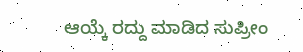ಆಯ್ಕೆ ರದ್ದು ಮಾಡಿದ ಸುಪ್ರೀಂ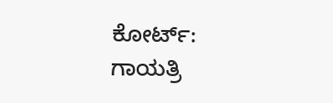ಕೋರ್ಟ್: ಗಾಯತ್ರಿ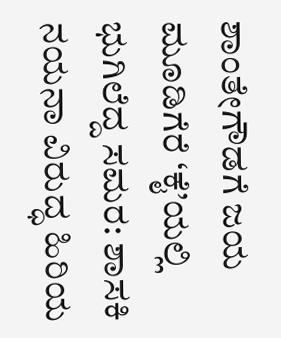ಶಾಂತೇಗೌಡಗೆ ಜಯ
ಮೂಡಿಗೆರೆ ‘ಕೈ’ಯಲ್ಲಿ ಭುಗಿಲೆದ್ದ ಸಮರ: ಶಾಸಕಿ ನಯನಾ ವಿರುದ್ಧ ಹಿರಿಯ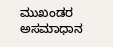ಮುಖಂಡರ ಅಸಮಾಧಾನ